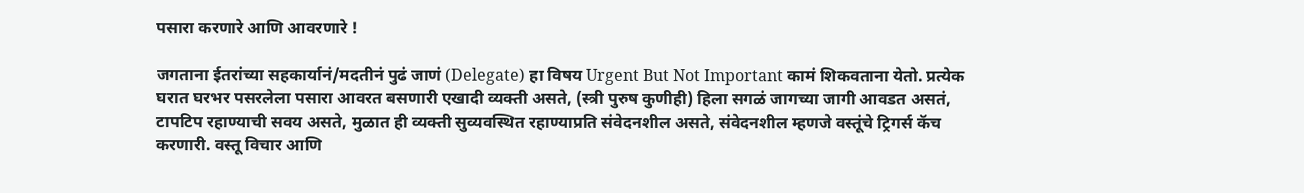पसारा करणारे आणि आवरणारे !

जगताना ईतरांच्या सहकार्यानं/मदतीनं पुढं जाणं (Delegate) हा विषय Urgent But Not Important कामं शिकवताना येतो. प्रत्येक घरात घरभर पसरलेला पसारा आवरत बसणारी एखादी व्यक्ती असते, (स्त्री पुरुष कुणीही) हिला सगळं जागच्या जागी आवडत असतं, टापटिप रहाण्याची सवय असते, मुळात ही व्यक्ती सुव्यवस्थित रहाण्याप्रति संवेदनशील असते, संवेदनशील म्हणजे वस्तूंचे ट्रिगर्स कॅच करणारी. वस्तू विचार आणि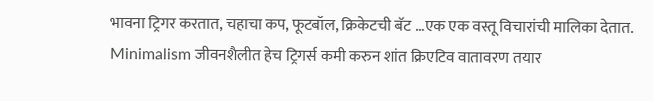भावना ट्रिगर करतात, चहाचा कप, फूटबॉल, क्रिकेटची बॅट …एक एक वस्तू विचारांची मालिका देतात. Minimalism जीवनशैलीत हेच ट्रिगर्स कमी करुन शांत क्रिएटिव वातावरण तयार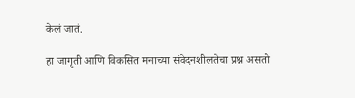केलं जातं.

हा जागृती आणि विकसित मनाच्या संवेदनशीलतेचा प्रश्न असतो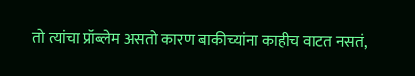तो त्यांचा प्रॉब्लेम असतो कारण बाकीच्यांना काहीच वाटत नसतं,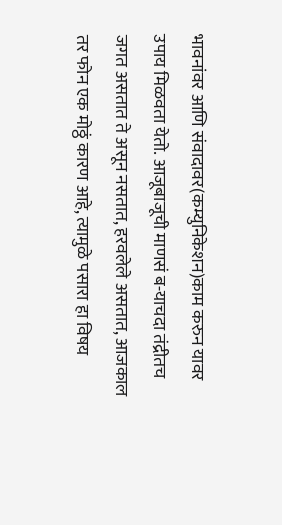भावनांवर आणि संवादावर(कम्युनिकेशन)काम करुन यावर उपाय मिळवता येतो. आजूबाजूची माणसं ब-याचदा तंद्रीतच जगत असतात ते असून नसतात, हरवलेले असतात, आजकाल तर फोन एक मोठ्ठं कारण आहे, त्यामुळे पसारा हा विषय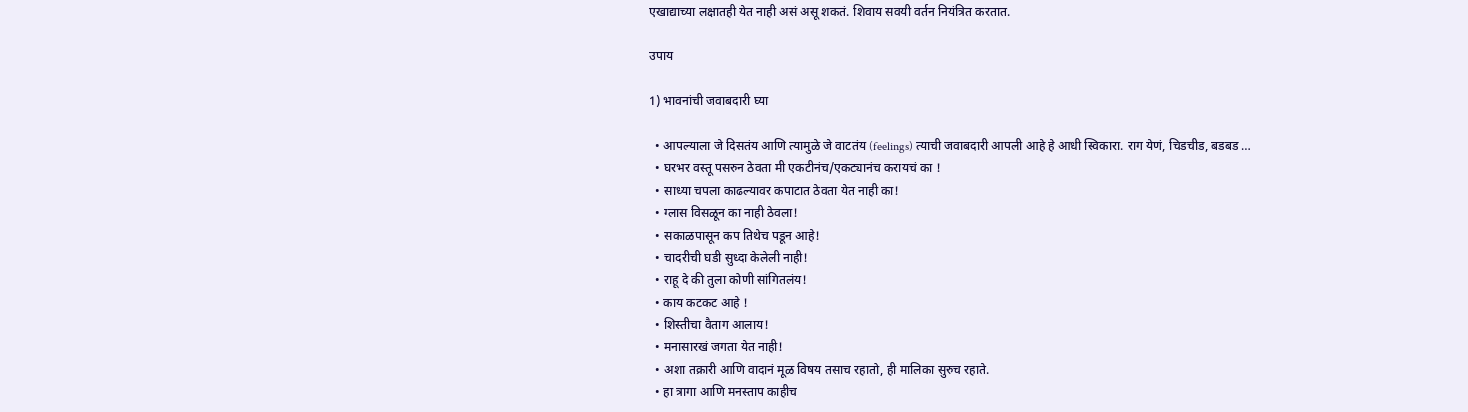एखाद्याच्या लक्षातही येत नाही असं असू शकतं. शिवाय सवयी वर्तन नियंत्रित करतात.

उपाय

1) भावनांची जवाबदारी घ्या

  • आपल्याला जे दिसतंय आणि त्यामुळे जे वाटतंय (feelings) त्याची जवाबदारी आपली आहे हे आधी स्विकारा. राग येणं, चिडचीड, बडबड …
  • घरभर वस्तू पसरुन ठेवता मी एकटीनंच/एकट्यानंच करायचं का !
  • साध्या चपला काढल्यावर कपाटात ठेवता येत नाही का!
  • ग्लास विसळून का नाही ठेवला!
  • सकाळपासून कप तिथेच पडून आहे!
  • चादरीची घडी सुध्दा केलेली नाही!
  • राहू दे की तुला कोणी सांगितलंय!
  • काय कटकट आहे !
  • शिस्तीचा वैताग आलाय!
  • मनासारखं जगता येत नाही!
  • अशा तक्रारी आणि वादानं मूळ विषय तसाच रहातो, ही मालिका सुरुच रहाते.
  • हा त्रागा आणि मनस्ताप काहीच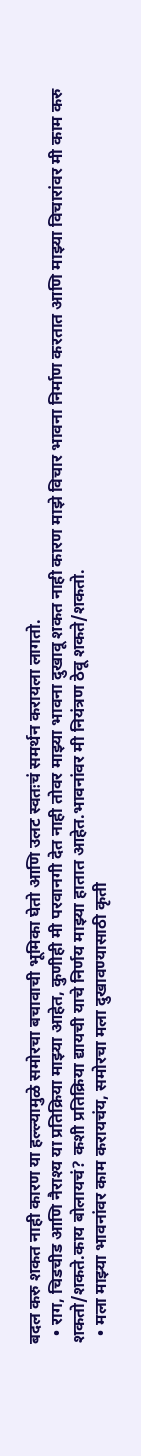बदल करु शकत नाही कारण या हल्ल्यामुळे समोरचा बचावाची भूमिका घेतो आणि उलट स्वतःचं समर्थन करायला लागतो.
  • राग, चिडचीड आणि नैराश्य या प्रतिक्रिया माझ्या आहेत, कुणीही मी परवानगी देत नाही तोवर माझ्या भावना दुखावू शकत नाही कारण माझे विचार भावना निर्माण करतात आणि माझ्या विचारांवर मी काम करु शकतो/शकते.काय बोलायचं? कशी प्रतिक्रिया द्यायची याचे निर्णय माझ्या हातात आहेत.भावनांवर मी नियंत्रण ठेवू शकते/शकतो.
  • मला माझ्या भावनांवर काम करायचंय, समोरचा मला दुखावण्यासाठी कृती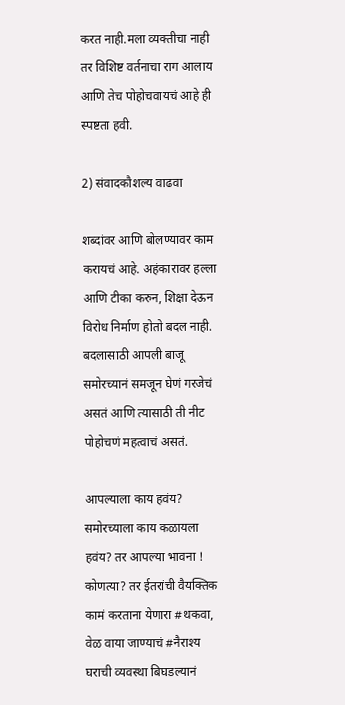करत नाही.मला व्यक्तीचा नाही तर विशिष्ट वर्तनाचा राग आलाय आणि तेच पोहोचवायचं आहे ही स्पष्टता हवी.

2) संवादकौशल्य वाढवा

शब्दांवर आणि बोलण्यावर काम करायचं आहे. अहंकारावर हल्ला आणि टीका करुन, शिक्षा देऊन विरोध निर्माण होतो बदल नाही. बदलासाठी आपली बाजू समोरच्यानं समजून घेणं गरजेचं असतं आणि त्यासाठी ती नीट पोहोचणं महत्वाचं असतं.

आपल्याला काय हवंय? समोरच्याला काय कळायला हवंय? तर आपल्या भावना ! कोणत्या? तर ईतरांची वैयक्तिक कामं करताना येणारा #थकवा, वेळ वाया जाण्याचं #नैराश्य घराची व्यवस्था बिघडल्यानं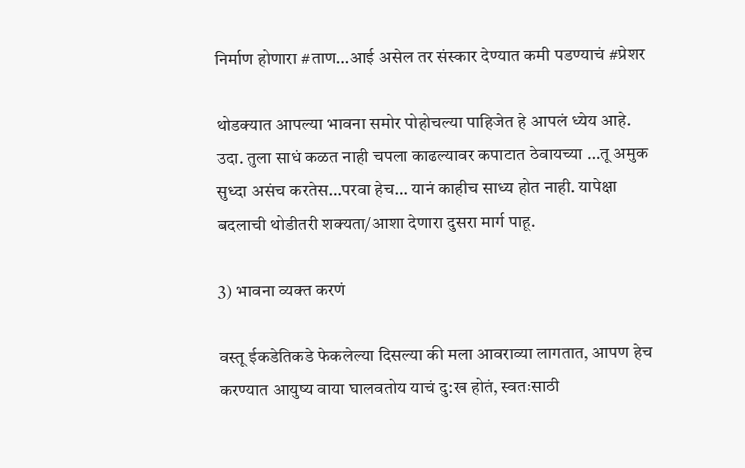निर्माण होणारा #ताण…आई असेल तर संस्कार देण्यात कमी पडण्याचं #प्रेशर

थोडक्यात आपल्या भावना समोर पोहोचल्या पाहिजेत हे आपलं ध्येय आहे. उदा. तुला साधं कळत नाही चपला काढल्यावर कपाटात ठेवायच्या …तू अमुक सुध्दा असंच करतेस…परवा हेच… यानं काहीच साध्य होत नाही. यापेक्षा बदलाची थोडीतरी शक्यता/आशा देणारा दुसरा मार्ग पाहू.

3) भावना व्यक्त करणं

वस्तू ईकडेतिकडे फेकलेल्या दिसल्या की मला आवराव्या लागतात, आपण हेच करण्यात आयुष्य वाया घालवतोय याचं दु:ख होतं, स्वतःसाठी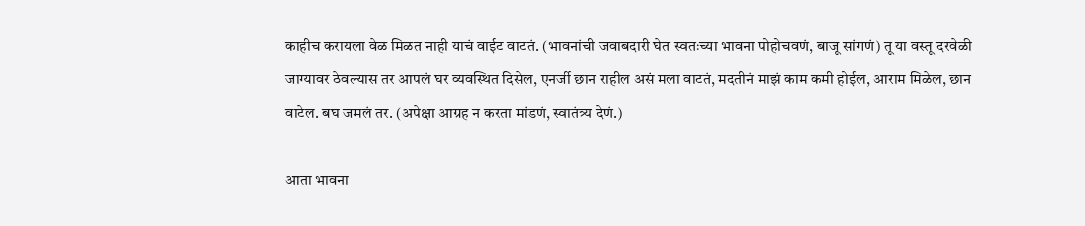काहीच करायला वेळ मिळत नाही याचं वाईट वाटतं. (भावनांची जवाबदारी घेत स्वतःच्या भावना पोहोचवणं, बाजू सांगणं) तू या वस्तू दरवेळी जाग्यावर ठेवल्यास तर आपलं घर व्यवस्थित दिसेल, एनर्जी छान राहील असं मला वाटतं, मदतीनं माझं काम कमी होईल, आराम मिळेल, छान वाटेल. बघ जमलं तर. (अपेक्षा आग्रह न करता मांडणं, स्वातंत्र्य देणं.)

आता भावना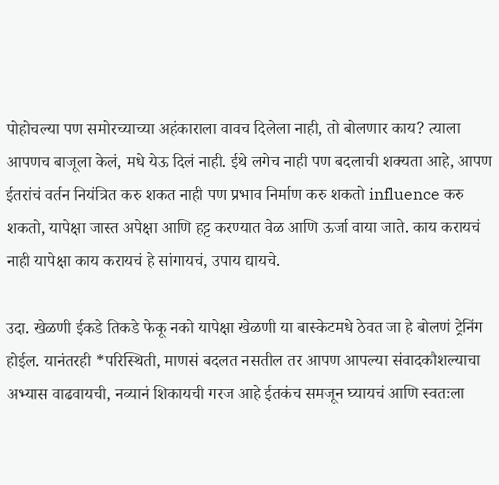पोहोचल्या पण समोरच्याच्या अहंकाराला वावच दिलेला नाही, तो बोलणार काय? त्याला आपणच बाजूला केलं, मधे येऊ दिलं नाही. ईथे लगेच नाही पण बदलाची शक्यता आहे, आपण ईतरांचं वर्तन नियंत्रित करु शकत नाही पण प्रभाव निर्माण करु शकतो influence करु शकतो, यापेक्षा जास्त अपेक्षा आणि हट्ट करण्यात वेळ आणि ऊर्जा वाया जाते. काय करायचं नाही यापेक्षा काय करायचं हे सांगायचं, उपाय द्यायचे.

उदा. खेळणी ईकडे तिकडे फेकू नको यापेक्षा खेळणी या बास्केटमधे ठेवत जा हे बोलणं ट्रेनिंग होईल. यानंतरही *परिस्थिती, माणसं बदलत नसतील तर आपण आपल्या संवादकौशल्याचा अभ्यास वाढवायची, नव्यानं शिकायची गरज आहे ईतकंच समजून घ्यायचं आणि स्वतःला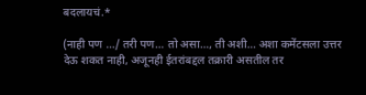बदलायचं.*

(नाही पण …/ तरी पण… तो असा…, ती अशी… अशा कमेंटसला उत्तर देऊ शकत नाही, अजूनही ईतरांबद्दल तक्रारी असतील तर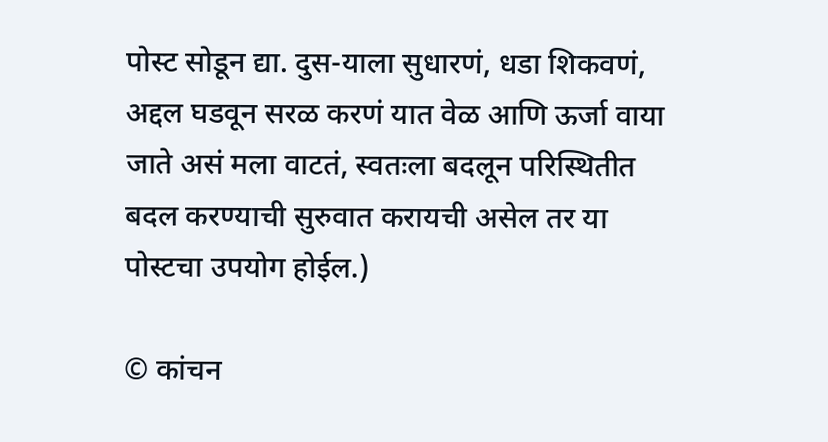पोस्ट सोडून द्या. दुस-याला सुधारणं, धडा शिकवणं, अद्दल घडवून सरळ करणं यात वेळ आणि ऊर्जा वाया जाते असं मला वाटतं, स्वतःला बदलून परिस्थितीत बदल करण्याची सुरुवात करायची असेल तर या पोस्टचा उपयोग होईल.)

© कांचन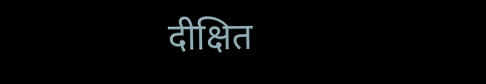दीक्षित